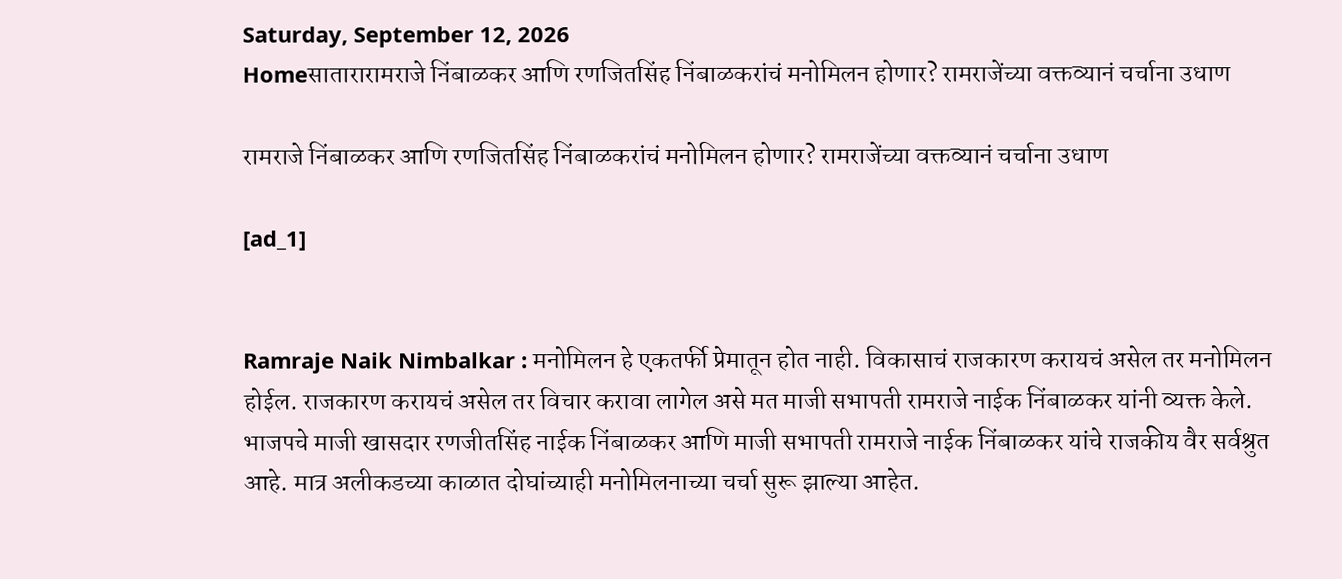Saturday, September 12, 2026
Homeसातारारामराजे निंबाळकर आणि रणजितसिंह निंबाळकरांचं मनोमिलन होणार? रामराजेंच्या वक्तव्यानं चर्चाना उधाण

रामराजे निंबाळकर आणि रणजितसिंह निंबाळकरांचं मनोमिलन होणार? रामराजेंच्या वक्तव्यानं चर्चाना उधाण

[ad_1]


Ramraje Naik Nimbalkar : मनोमिलन हे एकतर्फी प्रेमातून होत नाही. विकासाचं राजकारण करायचं असेल तर मनोमिलन होईल. राजकारण करायचं असेल तर विचार करावा लागेल असे मत माजी सभापती रामराजे नाईक निंबाळकर यांनी व्यक्त केले. भाजपचे माजी खासदार रणजीतसिंह नाईक निंबाळकर आणि माजी सभापती रामराजे नाईक निंबाळकर यांचे राजकीय वैर सर्वश्रुत आहे. मात्र अलीकडच्या काळात दोघांच्याही मनोमिलनाच्या चर्चा सुरू झाल्या आहेत.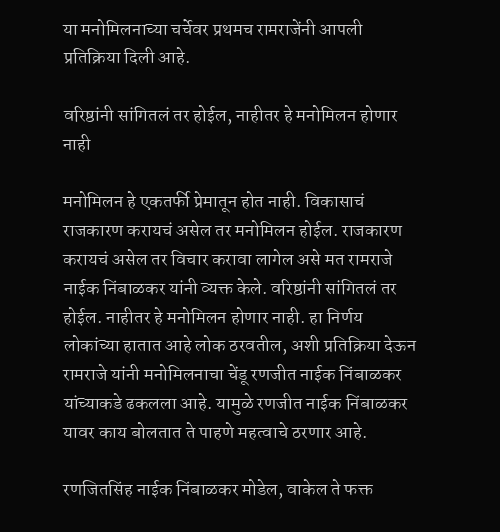या मनोमिलनाच्या चर्चेवर प्रथमच रामराजेंनी आपली प्रतिक्रिया दिली आहे.

वरिष्ठांनी सांगितलं तर होईल, नाहीतर हे मनोमिलन होणार नाही

मनोमिलन हे एकतर्फी प्रेमातून होत नाही. विकासाचं राजकारण करायचं असेल तर मनोमिलन होईल. राजकारण करायचं असेल तर विचार करावा लागेल असे मत रामराजे नाईक निंबाळकर यांनी व्यक्त केले. वरिष्ठांनी सांगितलं तर होईल. नाहीतर हे मनोमिलन होणार नाही. हा निर्णय लोकांच्या हातात आहे लोक ठरवतील, अशी प्रतिक्रिया देऊन रामराजे यांनी मनोमिलनाचा चेंडू रणजीत नाईक निंबाळकर यांच्याकडे ढकलला आहे. यामुळे रणजीत नाईक निंबाळकर यावर काय बोलतात ते पाहणे महत्वाचे ठरणार आहे.

रणजितसिंह नाईक निंबाळकर मोडेल, वाकेल ते फक्त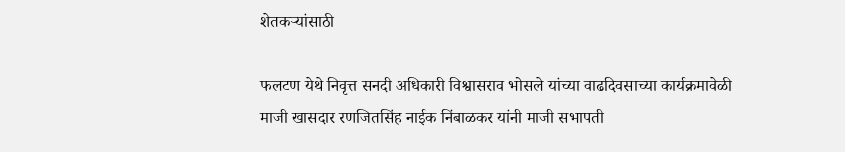शेतकऱ्यांसाठी

फलटण येथे निवृत्त सनदी अधिकारी विश्वासराव भोसले यांच्या वाढदिवसाच्या कार्यक्रमावेळी माजी खासदार रणजितसिंह नाईक निंबाळकर यांनी माजी सभापती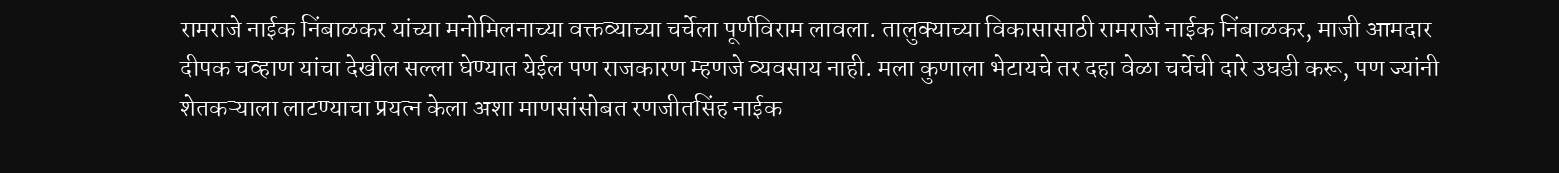रामराजे नाईक निंबाळकर यांच्या मनोमिलनाच्या वक्तव्याच्या चर्चेला पूर्णविराम लावला. तालुक्याच्या विकासासाठी रामराजे नाईक निंबाळकर, माजी आमदार दीपक चव्हाण यांचा देखील सल्ला घेण्यात येईल पण राजकारण म्हणजे व्यवसाय नाही. मला कुणाला भेटायचे तर दहा वेळा चर्चेची दारे उघडी करू, पण ज्यांनी शेतकऱ्याला लाटण्याचा प्रयत्न केला अशा माणसांसोबत रणजीतसिंह नाईक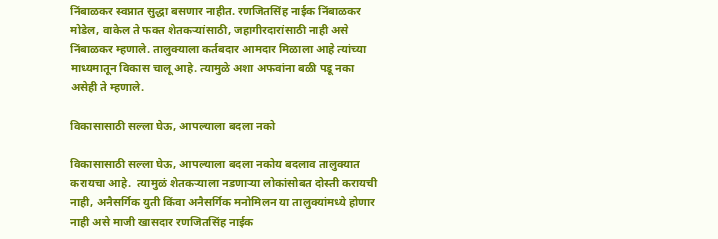निंबाळकर स्वप्नात सुद्धा बसणार नाहीत. रणजितसिंह नाईक निंबाळकर मोडेल, वाकेल ते फक्त शेतकऱ्यांसाठी, जहागीरदारांसाठी नाही असे निंबाळकर म्हणाले. तालुक्याला कर्तबदार आमदार मिळाला आहे त्यांच्या माध्यमातून विकास चालू आहे. त्यामुळे अशा अफवांना बळी पडू नका असेही ते म्हणाले.

विकासासाठी सल्ला घेऊ, आपल्याला बदला नको

विकासासाठी सल्ला घेऊ, आपल्याला बदला नकोय बदलाव तालुक्यात करायचा आहे.  त्यामुळं शेतकऱ्याला नडणाऱ्या लोकांसोबत दोस्ती करायची नाही, अनैसर्गिक युती किंवा अनैसर्गिक मनोमिलन या तालुक्यांमध्ये होणार नाही असे माजी खासदार रणजितसिंह नाईक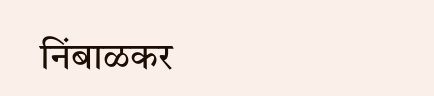निंबाळकर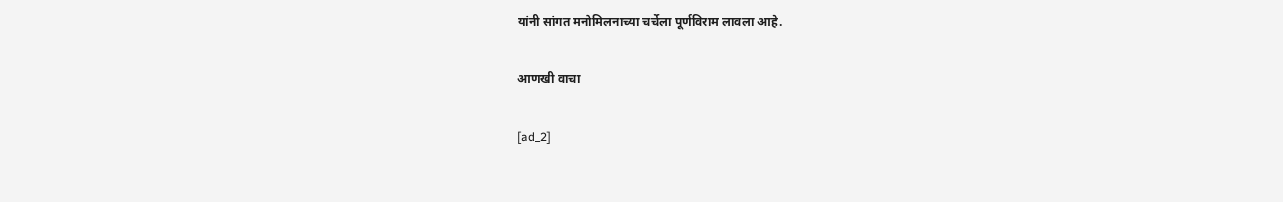यांनी सांगत मनोमिलनाच्या चर्चेला पूर्णविराम लावला आहे.

आणखी वाचा

[ad_2]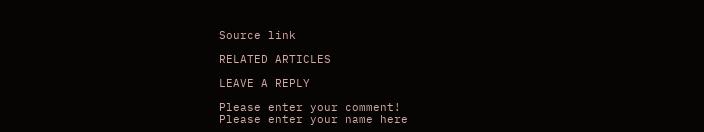Source link

RELATED ARTICLES

LEAVE A REPLY

Please enter your comment!
Please enter your name here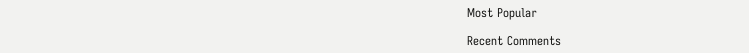Most Popular

Recent Comments